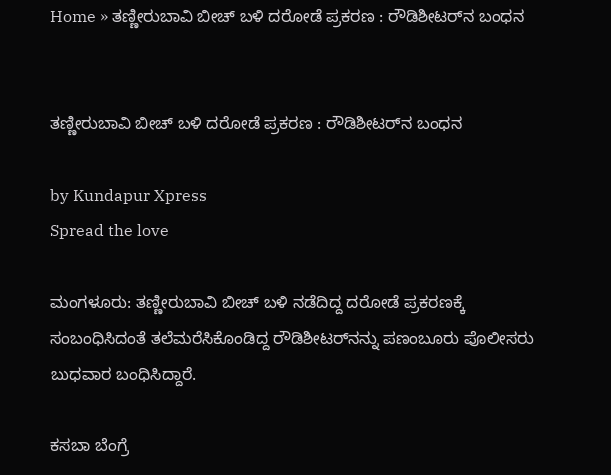Home » ತಣ್ಣೀರುಬಾವಿ ಬೀಚ್ ಬಳಿ ದರೋಡೆ ಪ್ರಕರಣ : ರೌಡಿಶೀಟರ್‌ನ ಬಂಧನ


ತಣ್ಣೀರುಬಾವಿ ಬೀಚ್ ಬಳಿ ದರೋಡೆ ಪ್ರಕರಣ : ರೌಡಿಶೀಟರ್‌ನ ಬಂಧನ

by Kundapur Xpress
Spread the love

ಮಂಗಳೂರು: ತಣ್ಣೀರುಬಾವಿ ಬೀಚ್ ಬಳಿ ನಡೆದಿದ್ದ ದರೋಡೆ ಪ್ರಕರಣಕ್ಕೆ ಸಂಬಂಧಿಸಿದಂತೆ ತಲೆಮರೆಸಿಕೊಂಡಿದ್ದ ರೌಡಿಶೀಟರ್‌ನನ್ನು ಪಣಂಬೂರು ಪೊಲೀಸರು ಬುಧವಾರ ಬಂಧಿಸಿದ್ದಾರೆ.

ಕಸಬಾ ಬೆಂಗ್ರೆ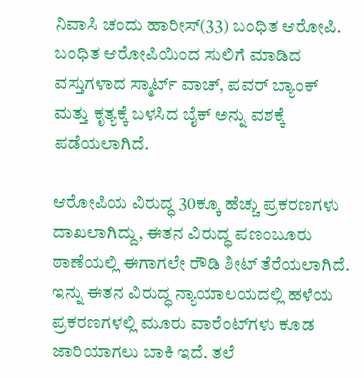ನಿವಾಸಿ ಚಂದು ಹಾರೀಸ್(33) ಬಂಧಿತ ಆರೋಪಿ. ಬಂಧಿತ ಆರೋಪಿಯಿಂದ ಸುಲಿಗೆ ಮಾಡಿದ ವಸ್ತುಗಳಾದ ಸ್ಮಾರ್ಟ್ ವಾಚ್, ಪವರ್ ಬ್ಯಾಂಕ್ ಮತ್ತು ಕೃತ್ಯಕ್ಕೆ ಬಳಸಿದ ಬೈಕ್ ಅನ್ನು ವಶಕ್ಕೆ ಪಡೆಯಲಾಗಿದೆ.

ಆರೋಪಿಯ ವಿರುದ್ಧ 30ಕ್ಕೂ ಹೆಚ್ಚು ಪ್ರಕರಣಗಳು ದಾಖಲಾಗಿದ್ದು, ಈತನ ವಿರುದ್ಧ ಪಣಂಬೂರು ಠಾಣೆಯಲ್ಲಿ ಈಗಾಗಲೇ ರೌಡಿ ಶೀಟ್ ತೆರೆಯಲಾಗಿದೆ. ಇನ್ನು ಈತನ ವಿರುದ್ಧ ನ್ಯಾಯಾಲಯದಲ್ಲಿ ಹಳೆಯ ಪ್ರಕರಣಗಳಲ್ಲಿ ಮೂರು ವಾರೆಂಟ್‌ಗಳು ಕೂಡ ಜಾರಿಯಾಗಲು ಬಾಕಿ ಇದೆ. ತಲೆ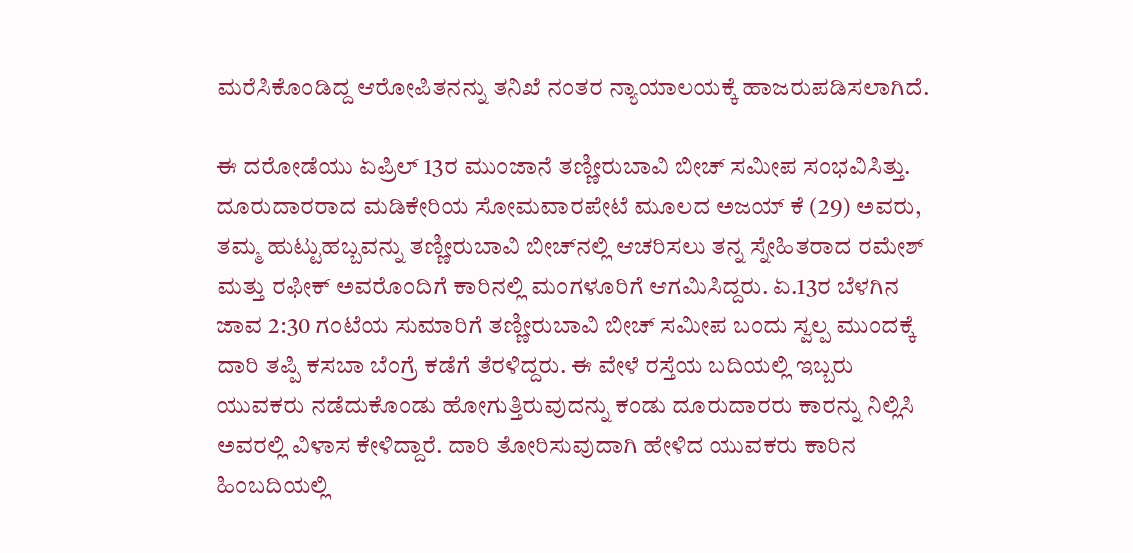ಮರೆಸಿಕೊಂಡಿದ್ದ ಆರೋಪಿತನನ್ನು ತನಿಖೆ ನಂತರ ನ್ಯಾಯಾಲಯಕ್ಕೆ ಹಾಜರುಪಡಿಸಲಾಗಿದೆ.

ಈ ದರೋಡೆಯು ಏಪ್ರಿಲ್ 13ರ ಮುಂಜಾನೆ ತಣ್ಣೀರುಬಾವಿ ಬೀಚ್ ಸಮೀಪ ಸಂಭವಿಸಿತ್ತು. ದೂರುದಾರರಾದ ಮಡಿಕೇರಿಯ ಸೋಮವಾರಪೇಟೆ ಮೂಲದ ಅಜಯ್ ಕೆ (29) ಅವರು, ತಮ್ಮ ಹುಟ್ಟುಹಬ್ಬವನ್ನು ತಣ್ಣೀರುಬಾವಿ ಬೀಚ್‌ನಲ್ಲಿ ಆಚರಿಸಲು ತನ್ನ ಸ್ನೇಹಿತರಾದ ರಮೇಶ್ ಮತ್ತು ರಫೀಕ್ ಅವರೊಂದಿಗೆ ಕಾರಿನಲ್ಲಿ ಮಂಗಳೂರಿಗೆ ಆಗಮಿಸಿದ್ದರು. ಏ.13ರ ಬೆಳಗಿನ ಜಾವ 2:30 ಗಂಟೆಯ ಸುಮಾರಿಗೆ ತಣ್ಣೀರುಬಾವಿ ಬೀಚ್ ಸಮೀಪ ಬಂದು ಸ್ವಲ್ಪ ಮುಂದಕ್ಕೆ ದಾರಿ ತಪ್ಪಿ ಕಸಬಾ ಬೆಂಗ್ರೆ ಕಡೆಗೆ ತೆರಳಿದ್ದರು. ಈ ವೇಳೆ ರಸ್ತೆಯ ಬದಿಯಲ್ಲಿ ಇಬ್ಬರು ಯುವಕರು ನಡೆದುಕೊಂಡು ಹೋಗುತ್ತಿರುವುದನ್ನು ಕಂಡು ದೂರುದಾರರು ಕಾರನ್ನು ನಿಲ್ಲಿಸಿ ಅವರಲ್ಲಿ ವಿಳಾಸ ಕೇಳಿದ್ದಾರೆ. ದಾರಿ ತೋರಿಸುವುದಾಗಿ ಹೇಳಿದ ಯುವಕರು ಕಾರಿನ ಹಿಂಬದಿಯಲ್ಲಿ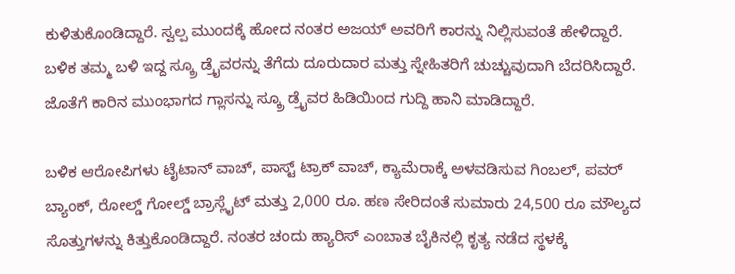ಕುಳಿತುಕೊಂಡಿದ್ದಾರೆ. ಸ್ವಲ್ಪ ಮುಂದಕ್ಕೆ ಹೋದ ನಂತರ ಅಜಯ್ ಅವರಿಗೆ ಕಾರನ್ನು ನಿಲ್ಲಿಸುವಂತೆ ಹೇಳಿದ್ದಾರೆ. ಬಳಿಕ ತಮ್ಮ ಬಳಿ ಇದ್ದ ಸ್ಕ್ರೂ ಡ್ರೈವರನ್ನು ತೆಗೆದು ದೂರುದಾರ ಮತ್ತು ಸ್ನೇಹಿತರಿಗೆ ಚುಚ್ಚುವುದಾಗಿ ಬೆದರಿಸಿದ್ದಾರೆ. ಜೊತೆಗೆ ಕಾರಿನ ಮುಂಭಾಗದ ಗ್ಲಾಸನ್ನು ಸ್ಕ್ರೂ ಡ್ರೈವರ ಹಿಡಿಯಿಂದ ಗುದ್ದಿ ಹಾನಿ ಮಾಡಿದ್ದಾರೆ.

ಬಳಿಕ ಆರೋಪಿಗಳು ಟೈಟಾನ್ ವಾಚ್, ಪಾಸ್ಟ್ ಟ್ರಾಕ್ ವಾಚ್, ಕ್ಯಾಮೆರಾಕ್ಕೆ ಅಳವಡಿಸುವ ಗಿಂಬಲ್, ಪವರ್ ಬ್ಯಾಂಕ್, ರೋಲ್ಡ್ ಗೋಲ್ಡ್ ಬ್ರಾಸ್ಲೈಟ್ ಮತ್ತು 2,000 ರೂ. ಹಣ ಸೇರಿದಂತೆ ಸುಮಾರು 24,500 ರೂ ಮೌಲ್ಯದ ಸೊತ್ತುಗಳನ್ನು ಕಿತ್ತುಕೊಂಡಿದ್ದಾರೆ. ನಂತರ ಚಂದು ಹ್ಯಾರಿಸ್ ಎಂಬಾತ ಬೈಕಿನಲ್ಲಿ ಕೃತ್ಯ ನಡೆದ ಸ್ಥಳಕ್ಕೆ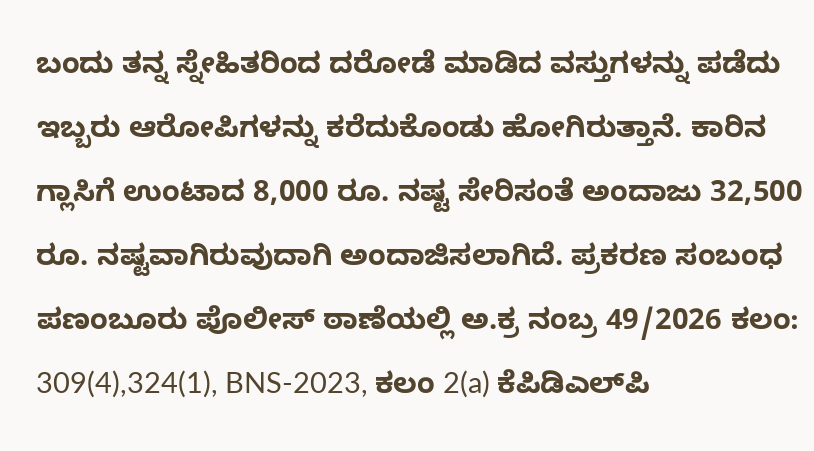ಬಂದು ತನ್ನ ಸ್ನೇಹಿತರಿಂದ ದರೋಡೆ ಮಾಡಿದ ವಸ್ತುಗಳನ್ನು ಪಡೆದು ಇಬ್ಬರು ಆರೋಪಿಗಳನ್ನು ಕರೆದುಕೊಂಡು ಹೋಗಿರುತ್ತಾನೆ. ಕಾರಿನ ಗ್ಲಾಸಿಗೆ ಉಂಟಾದ 8,000 ರೂ. ನಷ್ಟ ಸೇರಿಸಂತೆ ಅಂದಾಜು 32,500 ರೂ. ನಷ್ಟವಾಗಿರುವುದಾಗಿ ಅಂದಾಜಿಸಲಾಗಿದೆ. ಪ್ರಕರಣ ಸಂಬಂಧ ಪಣಂಬೂರು ಪೊಲೀಸ್ ಠಾಣೆಯಲ್ಲಿ ಅ.ಕ್ರ ನಂಬ್ರ 49/2026 ಕಲಂ: 309(4),324(1), BNS-2023, ಕಲಂ 2(a) ಕೆಪಿಡಿಎಲ್‌ಪಿ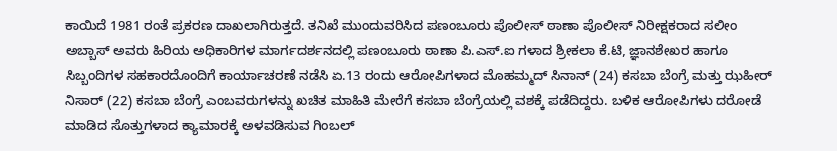ಕಾಯಿದೆ 1981 ರಂತೆ ಪ್ರಕರಣ ದಾಖಲಾಗಿರುತ್ತದೆ. ತನಿಖೆ ಮುಂದುವರಿಸಿದ ಪಣಂಬೂರು ಪೊಲೀಸ್ ಠಾಣಾ ಪೊಲೀಸ್ ನಿರೀಕ್ಷಕರಾದ ಸಲೀಂ ಅಬ್ಬಾಸ್ ಅವರು ಹಿರಿಯ ಅಧಿಕಾರಿಗಳ ಮಾರ್ಗದರ್ಶನದಲ್ಲಿ ಪಣಂಬೂರು ಠಾಣಾ ಪಿ.ಎಸ್.ಐ ಗಳಾದ ಶ್ರೀಕಲಾ ಕೆ.ಟಿ, ಜ್ಞಾನಶೇಖರ ಹಾಗೂ ಸಿಬ್ಬಂದಿಗಳ ಸಹಕಾರದೊಂದಿಗೆ ಕಾರ್ಯಾಚರಣೆ ನಡೆಸಿ ಏ.13 ರಂದು ಆರೋಪಿಗಳಾದ ಮೊಹಮ್ಮದ್ ಸಿನಾನ್ (24) ಕಸಬಾ ಬೆಂಗ್ರೆ ಮತ್ತು ಝಹೀರ್ ನಿಸಾರ್ (22) ಕಸಬಾ ಬೆಂಗ್ರೆ ಎಂಬವರುಗಳನ್ನು ಖಚಿತ ಮಾಹಿತಿ ಮೇರೆಗೆ ಕಸಬಾ ಬೆಂಗ್ರೆಯಲ್ಲಿ ವಶಕ್ಕೆ ಪಡೆದಿದ್ದರು. ಬಳಿಕ ಆರೋಪಿಗಳು ದರೋಡೆ ಮಾಡಿದ ಸೊತ್ತುಗಳಾದ ಕ್ಯಾಮಾರಕ್ಕೆ ಅಳವಡಿಸುವ ಗಿಂಬಲ್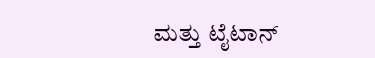ಮತ್ತು ಟೈಟಾನ್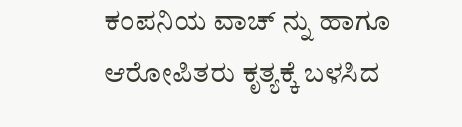ಕಂಪನಿಯ ವಾಚ್ ನ್ನು ಹಾಗೂ ಆರೋಪಿತರು ಕೃತ್ಯಕ್ಕೆ ಬಳಸಿದ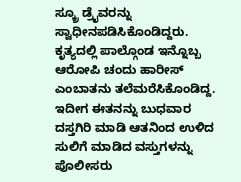ಸ್ಕ್ರೂ ಡ್ರೈವರನ್ನು ಸ್ವಾಧೀನಪಡಿಸಿಕೊಂಡಿದ್ದರು. ಕೃತ್ಯದಲ್ಲಿ ಪಾಲ್ಗೊಂಡ ಇನ್ನೊಬ್ಬ ಆರೋಪಿ ಚಂದು ಹಾರೀಸ್ ಎಂಬಾತನು ತಲೆಮರೆಸಿಕೊಂಡಿದ್ದ. ಇದೀಗ ಈತನನ್ನು ಬುಧವಾರ ದಸ್ತಗಿರಿ ಮಾಡಿ ಆತನಿಂದ ಉಳಿದ ಸುಲಿಗೆ ಮಾಡಿದ ವಸ್ತುಗಳನ್ನು ಪೊಲೀಸರು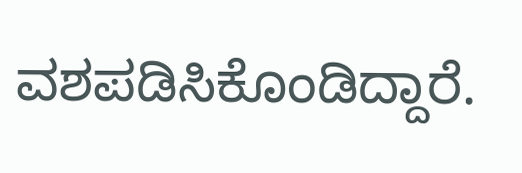ವಶಪಡಿಸಿಕೊಂಡಿದ್ದಾರೆ.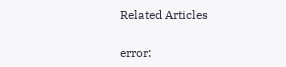Related Articles

error: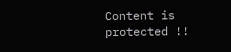Content is protected !!